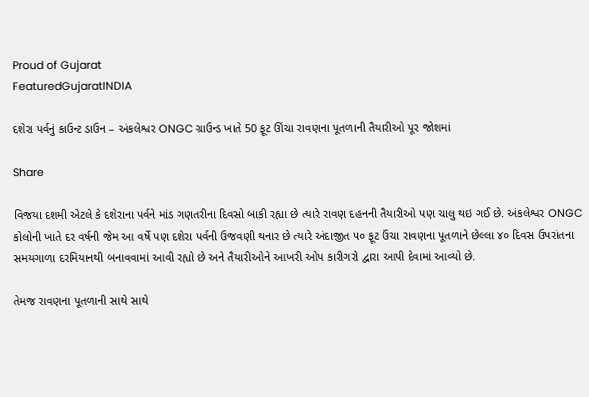Proud of Gujarat
FeaturedGujaratINDIA

દશેરા પર્વનું કાઉન્ટ ડાઉન – અંકલેશ્વર ONGC ગ્રાઉન્ડ ખાતે 50 ફૂટ ઊંચા રાવણના પૂતળાની તૈયારીઓ પૂર જોશમાં

Share

વિજયા દશમી એટલે કે દશેરાના પર્વને માંડ ગણતરીના દિવસો બાકી રહ્યા છે ત્યારે રાવણ દહનની તૈયારીઓ પણ ચાલુ થઇ ગઈ છે. અંકલેશ્વર ONGC કોલોની ખાતે દર વર્ષની જેમ આ વર્ષે પણ દશેરા પર્વની ઉજવણી થનાર છે ત્યારે અંદાજીત ૫૦ ફૂટ ઉંચા રાવણના પૂતળાને છેલ્લા ૪૦ દિવસ ઉપરાંતના સમયગાળા દરમિયાનથી બનાવવામાં આવી રહ્યો છે અને તૈયારીઓને આખરી ઓપ કારીગરો દ્વારા આપી દેવામાં આવ્યો છે.

તેમજ રાવણના પૂતળાની સાથે સાથે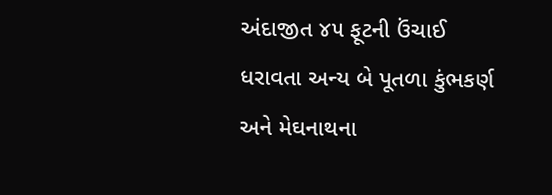અંદાજીત ૪૫ ફૂટની ઉંચાઈ ધરાવતા અન્ય બે પૂતળા કુંભકર્ણ અને મેઘનાથના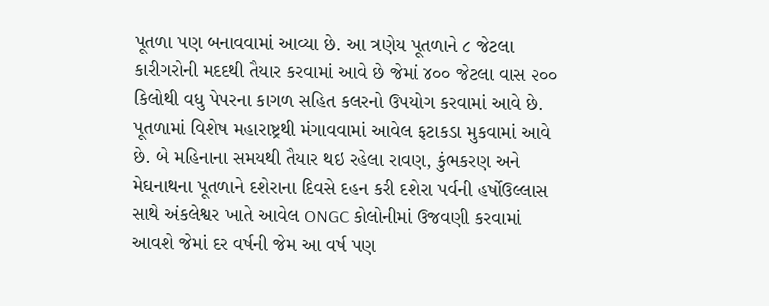પૂતળા પણ બનાવવામાં આવ્યા છે. આ ત્રણેય પૂતળાને ૮ જેટલા કારીગરોની મદદથી તૈયાર કરવામાં આવે છે જેમાં ૪૦૦ જેટલા વાસ ૨૦૦ કિલોથી વધુ પેપરના કાગળ સહિત કલરનો ઉપયોગ કરવામાં આવે છે. પૂતળામાં વિશેષ મહારાષ્ટ્રથી મંગાવવામાં આવેલ ફટાકડા મુકવામાં આવે છે. બે મહિનાના સમયથી તૈયાર થઇ રહેલા રાવણ, કુંભકરણ અને મેઘનાથના પૂતળાને દશેરાના દિવસે દહન કરી દશેરા પર્વની હર્ષોઉલ્લાસ સાથે અંકલેશ્વર ખાતે આવેલ ONGC કોલોનીમાં ઉજવણી કરવામાં આવશે જેમાં દર વર્ષની જેમ આ વર્ષ પણ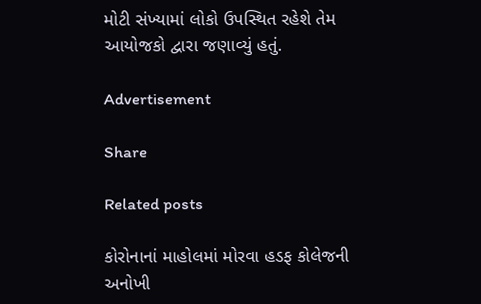મોટી સંખ્યામાં લોકો ઉપસ્થિત રહેશે તેમ આયોજકો દ્વારા જણાવ્યું હતું.

Advertisement

Share

Related posts

કોરોનાનાં માહોલમાં મોરવા હડફ કોલેજની અનોખી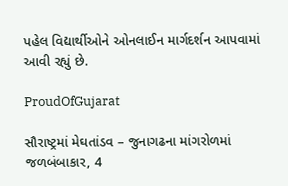પહેલ વિદ્યાર્થીઓને ઓનલાઈન માર્ગદર્શન આપવામાં આવી રહ્યું છે.

ProudOfGujarat

સૌરાષ્ટ્રમાં મેઘતાંડવ – જુનાગઢના માંગરોળમાં જળબંબાકાર, 4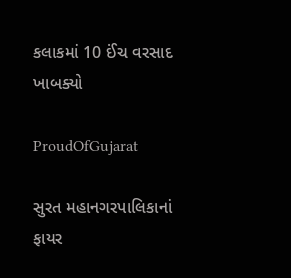કલાકમાં 10 ઈંચ વરસાદ ખાબક્યો

ProudOfGujarat

સુરત મહાનગરપાલિકાનાં ફાયર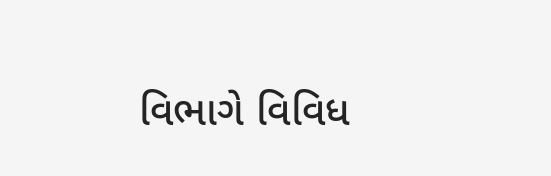વિભાગે વિવિધ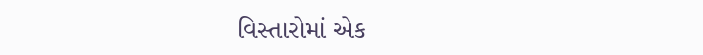વિસ્તારોમાં એક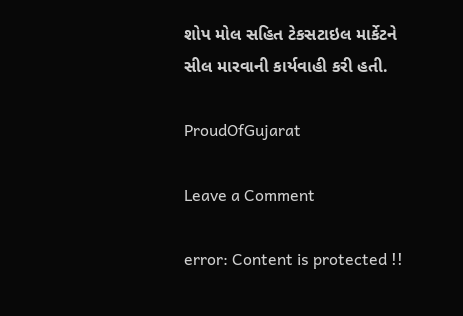શોપ મોલ સહિત ટેકસટાઇલ માર્કેટને સીલ મારવાની કાર્યવાહી કરી હતી.

ProudOfGujarat

Leave a Comment

error: Content is protected !!